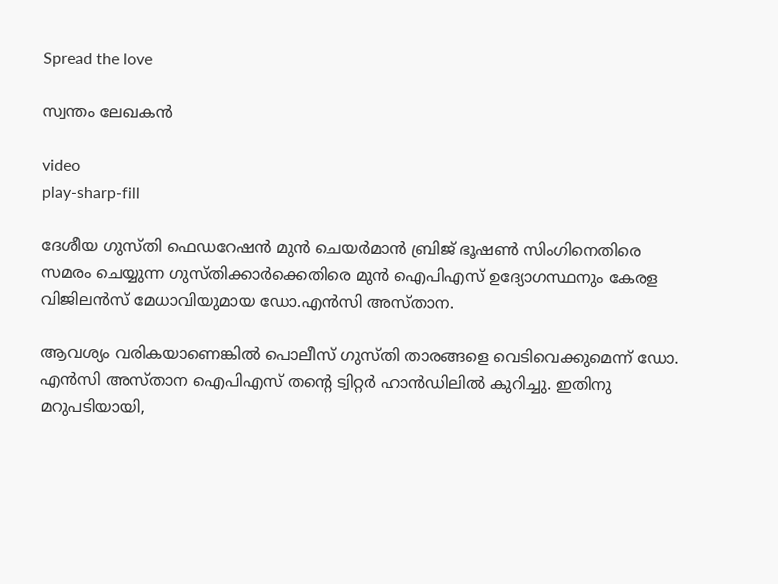Spread the love

സ്വന്തം ലേഖകൻ

video
play-sharp-fill

ദേശീയ ഗുസ്തി ഫെഡറേഷന്‍ മുന്‍ ചെയര്‍മാന്‍ ബ്രിജ് ഭൂഷണ്‍ സിംഗിനെതിരെ സമരം ചെയ്യുന്ന ഗുസ്തിക്കാര്‍ക്കെതിരെ മുന്‍ ഐപിഎസ് ഉദ്യോഗസ്ഥനും കേരള വിജിലന്‍സ് മേധാവിയുമായ ഡോ.എന്‍സി അസ്താന.

ആവശ്യം വരികയാണെങ്കില്‍ പൊലീസ് ഗുസ്തി താരങ്ങളെ വെടിവെക്കുമെന്ന് ഡോ. എന്‍സി അസ്താന ഐപിഎസ് തന്റെ ട്വിറ്റര്‍ ഹാന്‍ഡിലില്‍ കുറിച്ചു. ഇതിനു മറുപടിയായി,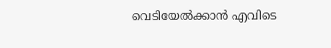വെടിയേല്‍ക്കാന്‍ എവിടെ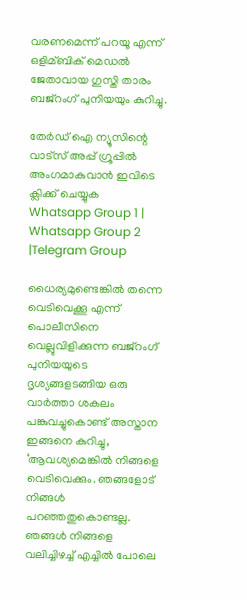വരണമെന്ന് പറയൂ എന്ന് ഒളിമ്ബിക് മെഡല്‍ ജേതാവായ ഗുസ്തി താരം ബജ്‌റംഗ് പുനിയയും കുറിച്ചു.

തേർഡ് ഐ ന്യൂസിന്റെ വാട്സ് അപ്പ് ഗ്രൂപ്പിൽ അംഗമാകുവാൻ ഇവിടെ ക്ലിക്ക് ചെയ്യുക
Whatsapp Group 1 | Whatsapp Group 2 |Telegram Group

ധൈര്യമുണ്ടെങ്കില്‍ തന്നെ വെടിവെക്കൂ എന്ന് പൊലീസിനെ വെല്ലുവിളിക്കുന്ന ബജ്‌റംഗ് പുനിയയുടെ ദൃശ്യങ്ങളടങ്ങിയ ഒരു വാര്‍ത്താ ശകലം പങ്കുവച്ചുകൊണ്ട് അസ്താന ഇങ്ങനെ കുറിച്ചു, ‘ആവശ്യമെങ്കില്‍ നിങ്ങളെ വെടിവെക്കും. ഞങ്ങളോട് നിങ്ങള്‍ പറഞ്ഞതുകൊണ്ടല്ല. ഞങ്ങള്‍ നിങ്ങളെ വലിച്ചിഴച്ച്‌ എച്ചില്‍ പോലെ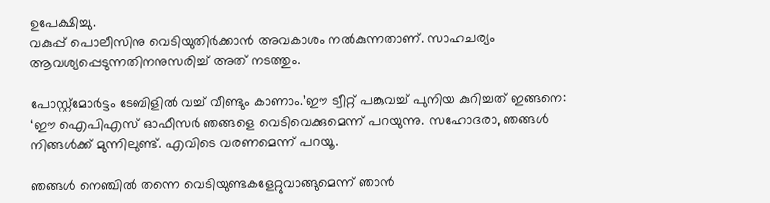ഉപേക്ഷിച്ചു.
വകുപ്പ് പൊലീസിനു വെടിയുതിര്‍ക്കാന്‍ അവകാശം നല്‍കുന്നതാണ്. സാഹചര്യം ആവശ്യപ്പെടുന്നതിനനുസരിച്ച്‌ അത് നടത്തും.

പോസ്റ്റ്‌മോര്‍ട്ടം ടേബിളില്‍ വച്ച്‌ വീണ്ടും കാണാം.’ഈ ട്വീറ്റ് പങ്കുവച്ച്‌ പുനിയ കുറിച്ചത് ഇങ്ങനെ: ‘ഈ ഐപിഎസ് ഓഫീസര്‍ ഞങ്ങളെ വെടിവെക്കുമെന്ന് പറയുന്നു. സഹോദരാ, ഞങ്ങള്‍ നിങ്ങള്‍ക്ക് മുന്നിലുണ്ട്. എവിടെ വരണമെന്ന് പറയൂ.

ഞങ്ങള്‍ നെഞ്ചില്‍ തന്നെ വെടിയുണ്ടകളേറ്റുവാങ്ങുമെന്ന് ഞാന്‍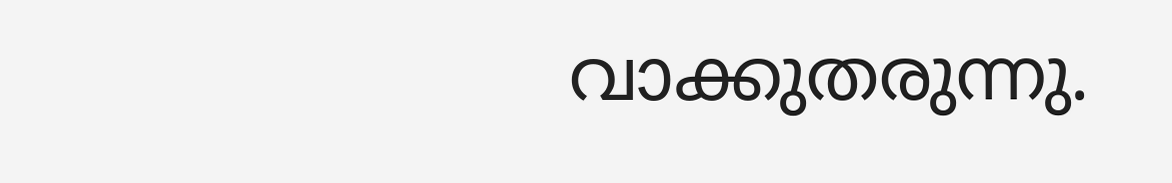വാക്കുതരുന്നു.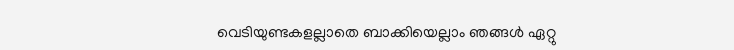വെടിയുണ്ടകളല്ലാതെ ബാക്കിയെല്ലാം ഞങ്ങള്‍ ഏറ്റു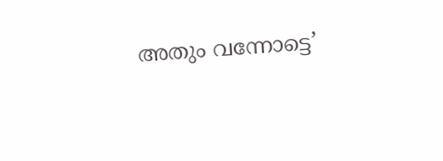അതും വന്നോട്ടെ’